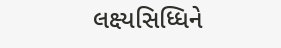લક્ષ્યસિધ્ધિને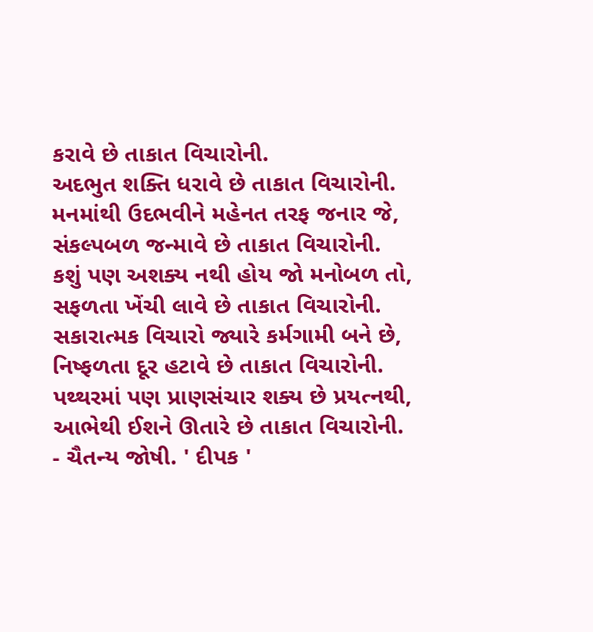કરાવે છે તાકાત વિચારોની.
અદભુત શક્તિ ધરાવે છે તાકાત વિચારોની.
મનમાંથી ઉદભવીને મહેનત તરફ જનાર જે, સંકલ્પબળ જન્માવે છે તાકાત વિચારોની.
કશું પણ અશક્ય નથી હોય જો મનોબળ તો,
સફળતા ખેંચી લાવે છે તાકાત વિચારોની.
સકારાત્મક વિચારો જ્યારે કર્મગામી બને છે,
નિષ્ફળતા દૂર હટાવે છે તાકાત વિચારોની.
પથ્થરમાં પણ પ્રાણસંચાર શક્ય છે પ્રયત્નથી,
આભેથી ઈશને ઊતારે છે તાકાત વિચારોની.
- ચૈતન્ય જોષી. ' દીપક '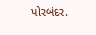પોરબંદર.